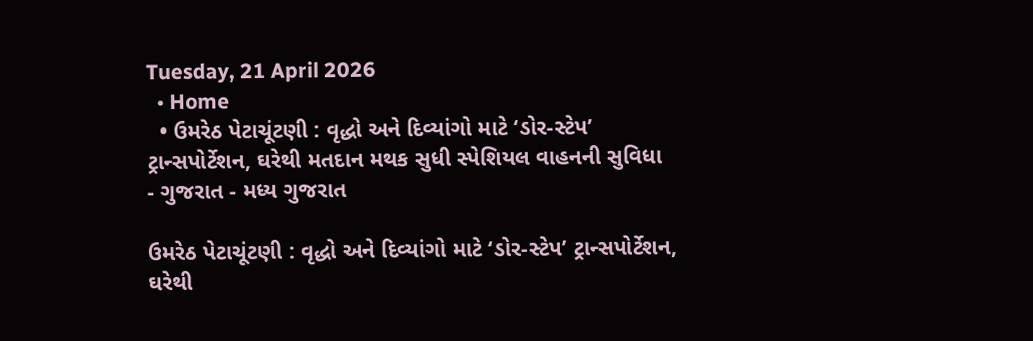Tuesday, 21 April 2026
  • Home
  • ઉમરેઠ પેટાચૂંટણી : વૃદ્ધો અને દિવ્યાંગો માટે ‘ડોર-સ્ટેપ’ ટ્રાન્સપોર્ટેશન, ઘરેથી મતદાન મથક સુધી સ્પેશિયલ વાહનની સુવિધા
- ગુજરાત - મધ્ય ગુજરાત

ઉમરેઠ પેટાચૂંટણી : વૃદ્ધો અને દિવ્યાંગો માટે ‘ડોર-સ્ટેપ’ ટ્રાન્સપોર્ટેશન, ઘરેથી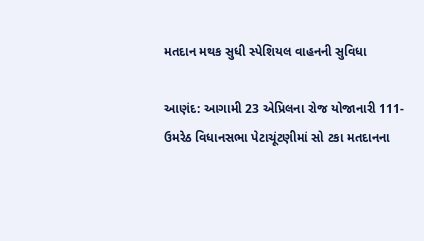મતદાન મથક સુધી સ્પેશિયલ વાહનની સુવિધા

આણંદ: આગામી 23 એપ્રિલના રોજ યોજાનારી 111-ઉમરેઠ વિધાનસભા પેટાચૂંટણીમાં સો ટકા મતદાનના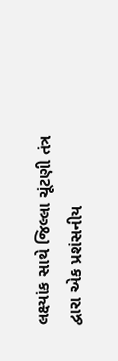લક્ષ્યાંક સાથે જિલ્લા ચૂંટણી તંત્ર દ્વારા એક પ્રશંસનીય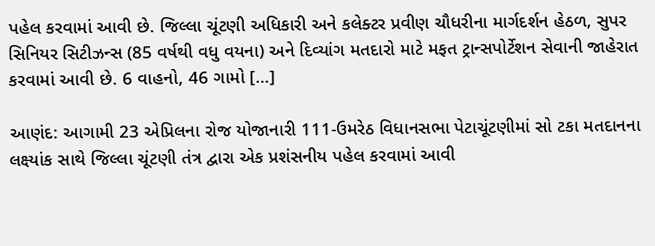પહેલ કરવામાં આવી છે. જિલ્લા ચૂંટણી અધિકારી અને કલેક્ટર પ્રવીણ ચૌધરીના માર્ગદર્શન હેઠળ, સુપર સિનિયર સિટીઝન્સ (85 વર્ષથી વધુ વયના) અને દિવ્યાંગ મતદારો માટે મફત ટ્રાન્સપોર્ટેશન સેવાની જાહેરાત કરવામાં આવી છે. 6 વાહનો, 46 ગામો […]

આણંદ: આગામી 23 એપ્રિલના રોજ યોજાનારી 111-ઉમરેઠ વિધાનસભા પેટાચૂંટણીમાં સો ટકા મતદાનના લક્ષ્યાંક સાથે જિલ્લા ચૂંટણી તંત્ર દ્વારા એક પ્રશંસનીય પહેલ કરવામાં આવી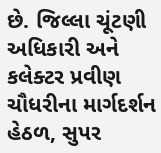છે. જિલ્લા ચૂંટણી અધિકારી અને કલેક્ટર પ્રવીણ ચૌધરીના માર્ગદર્શન હેઠળ, સુપર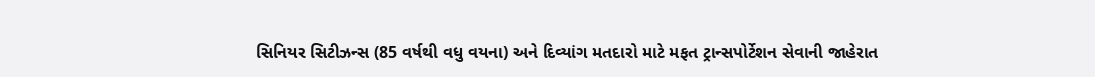સિનિયર સિટીઝન્સ (85 વર્ષથી વધુ વયના) અને દિવ્યાંગ મતદારો માટે મફત ટ્રાન્સપોર્ટેશન સેવાની જાહેરાત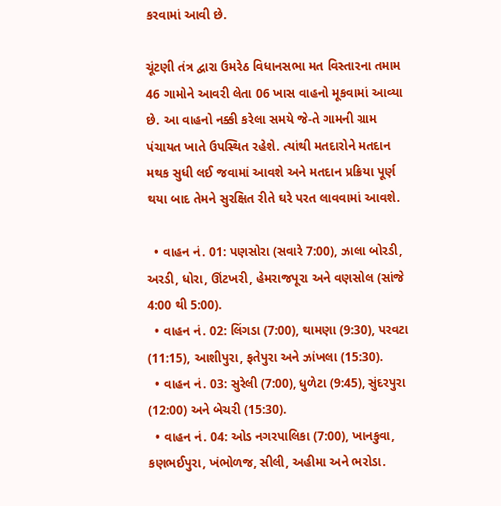કરવામાં આવી છે.

ચૂંટણી તંત્ર દ્વારા ઉમરેઠ વિધાનસભા મત વિસ્તારના તમામ 46 ગામોને આવરી લેતા 06 ખાસ વાહનો મૂકવામાં આવ્યા છે. આ વાહનો નક્કી કરેલા સમયે જે-તે ગામની ગ્રામ પંચાયત ખાતે ઉપસ્થિત રહેશે. ત્યાંથી મતદારોને મતદાન મથક સુધી લઈ જવામાં આવશે અને મતદાન પ્રક્રિયા પૂર્ણ થયા બાદ તેમને સુરક્ષિત રીતે ઘરે પરત લાવવામાં આવશે.

  • વાહન નં. 01: પણસોરા (સવારે 7:00), ઝાલા બોરડી, અરડી, ધોરા, ઊંટખરી, હેમરાજપૂરા અને વણસોલ (સાંજે 4:00 થી 5:00).
  • વાહન નં. 02: લિંગડા (7:00), થામણા (9:30), પરવટા (11:15), આશીપુરા, ફતેપુરા અને ઝાંખલા (15:30).
  • વાહન નં. 03: સુરેલી (7:00), ધુળેટા (9:45), સુંદરપુરા (12:00) અને બેચરી (15:30).
  • વાહન નં. 04: ઓડ નગરપાલિકા (7:00), ખાનકુવા, કણભઈપુરા, ખંભોળજ, સીલી, અહીમા અને ભરોડા.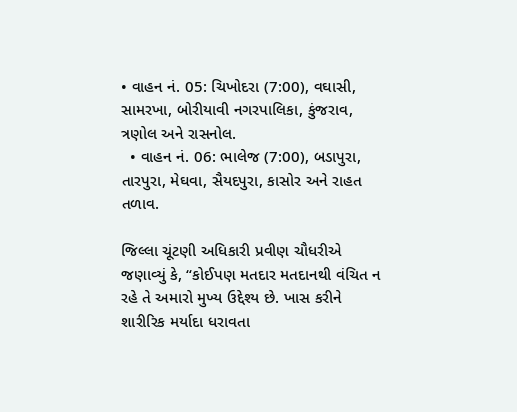• વાહન નં. 05: ચિખોદરા (7:00), વઘાસી, સામરખા, બોરીયાવી નગરપાલિકા, કુંજરાવ, ત્રણોલ અને રાસનોલ.
  • વાહન નં. 06: ભાલેજ (7:00), બડાપુરા, તારપુરા, મેઘવા, સૈયદપુરા, કાસોર અને રાહત તળાવ.

જિલ્લા ચૂંટણી અધિકારી પ્રવીણ ચૌધરીએ જણાવ્યું કે, “કોઈપણ મતદાર મતદાનથી વંચિત ન રહે તે અમારો મુખ્ય ઉદ્દેશ્ય છે. ખાસ કરીને શારીરિક મર્યાદા ધરાવતા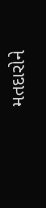મતદારોને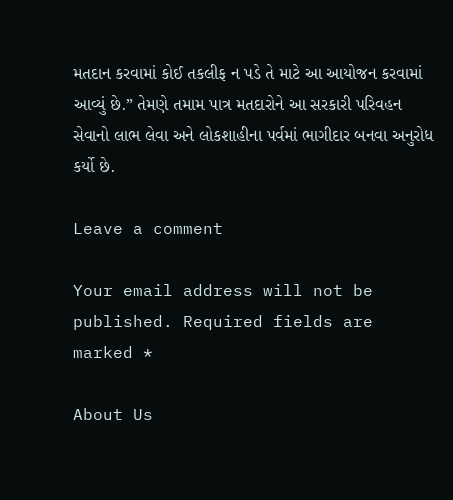મતદાન કરવામાં કોઈ તકલીફ ન પડે તે માટે આ આયોજન કરવામાં આવ્યું છે.” તેમણે તમામ પાત્ર મતદારોને આ સરકારી પરિવહન સેવાનો લાભ લેવા અને લોકશાહીના પર્વમાં ભાગીદાર બનવા અનુરોધ કર્યો છે.

Leave a comment

Your email address will not be published. Required fields are marked *

About Us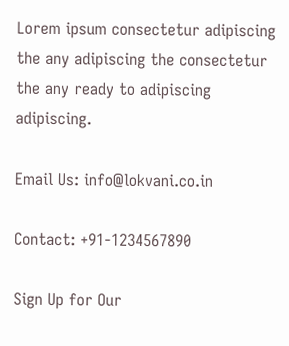Lorem ipsum consectetur adipiscing the any adipiscing the consectetur the any ready to adipiscing adipiscing.

Email Us: info@lokvani.co.in

Contact: +91-1234567890

Sign Up for Our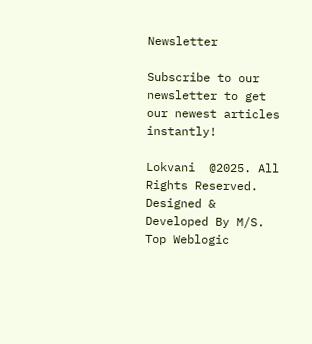Newsletter

Subscribe to our newsletter to get our newest articles instantly!

Lokvani  @2025. All Rights Reserved. Designed & Developed By M/S. Top Weblogic